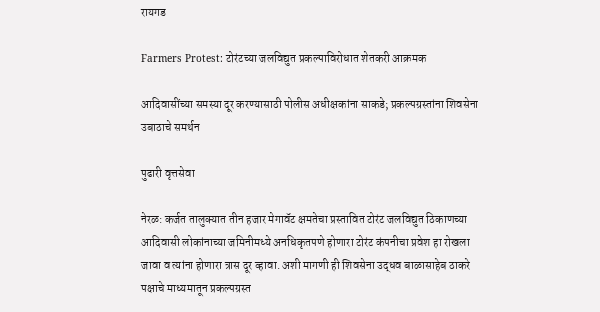रायगड

Farmers Protest: टोरंटच्या जलविद्युत प्रकल्पाविरोधात शेतकरी आक्रमक

आदिवासींच्या समस्या दूर करण्यासाठी पोलीस अधीक्षकांना साकडे; प्रकल्पग्रस्तांना शिवसेना उबाठाचे समर्थन

पुढारी वृत्तसेवा

नेरळ: कर्जत तालुक्यात तीन हजार मेगावॅट क्षमतेचा प्रस्तावित टोरंट जलविद्युत ठिकाणच्या आदिवासी लोकांनाच्या जमिनीमध्ये अनधिकृतपणे होणारा टोरंट कंपनीचा प्रवेश हा रोखला जावा व त्यांना होणारा त्रास दूर व्हावा. अशी मागणी ही शिवसेना उद्धव बाळासाहेब ठाकरे पक्षाचे माध्यमातून प्रकल्पग्रस्त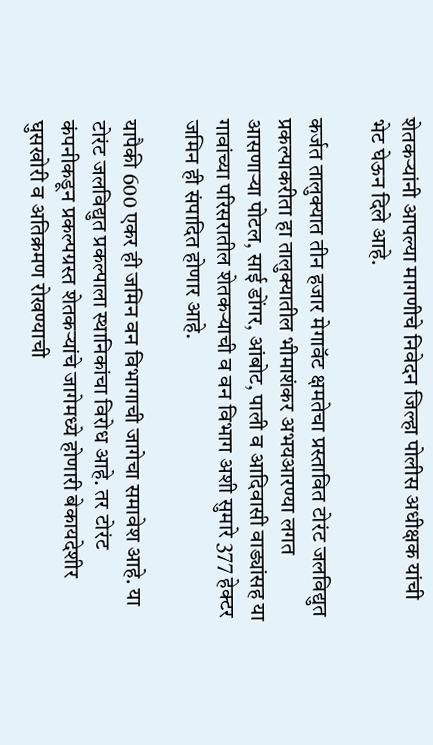शेतकऱ्यांनी आपल्या मागणीचे निवेदन जिल्हा पोलीस अधीक्षक यांची भेट घेऊन दिले आहे.

कर्जत तालुक्यात तीन हजार मेगावॅट क्षमतेचा प्रस्तावित टोरंट जलविद्युत प्रकल्पाकरीता हा तालुक्यातील भीमाशंकर अभयआरण्या लगत आसणाऱ्या पोटल, साई डोंगर, आंबोट, पाली व आदिवासी वाड्यांसह या गावांच्या परिसरातील शेतकऱ्याची व वन विभाग अशी सुमारे 377 हेक्टर जमिन ही संपादित होणार आहे.

यापैकी 600 एकर ही जमिन वन विभागाची जागेचा समावेश आहे. या टोरंट जलविद्युत प्रकल्पाला स्थानिकांचा विरोध आहे. तर टोरंट कंपनीकडून प्रकल्पग्रस्त शेतकऱ्यांचे जागेमध्ये होणारी बेकायदेशीर घुसखोरी व अतिक्रमण रोखण्याची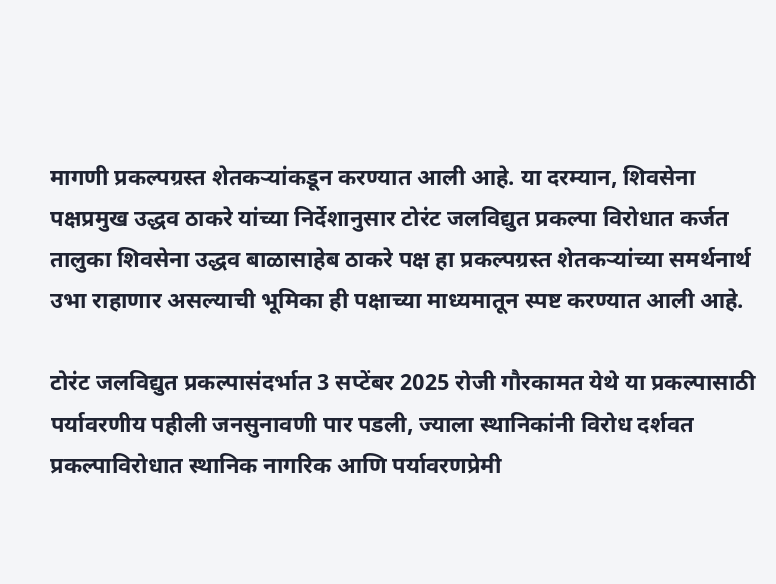मागणी प्रकल्पग्रस्त शेतकऱ्यांकडून करण्यात आली आहे. या दरम्यान, शिवसेना पक्षप्रमुख उद्धव ठाकरे यांच्या निर्देशानुसार टोरंट जलविद्युत प्रकल्पा विरोधात कर्जत तालुका शिवसेना उद्धव बाळासाहेब ठाकरे पक्ष हा प्रकल्पग्रस्त शेतकऱ्यांच्या समर्थनार्थ उभा राहाणार असल्याची भूमिका ही पक्षाच्या माध्यमातून स्पष्ट करण्यात आली आहे.

टोरंट जलविद्युत प्रकल्पासंदर्भात 3 सप्टेंबर 2025 रोजी गौरकामत येथे या प्रकल्पासाठी पर्यावरणीय पहीली जनसुनावणी पार पडली, ज्याला स्थानिकांनी विरोध दर्शवत प्रकल्पाविरोधात स्थानिक नागरिक आणि पर्यावरणप्रेमी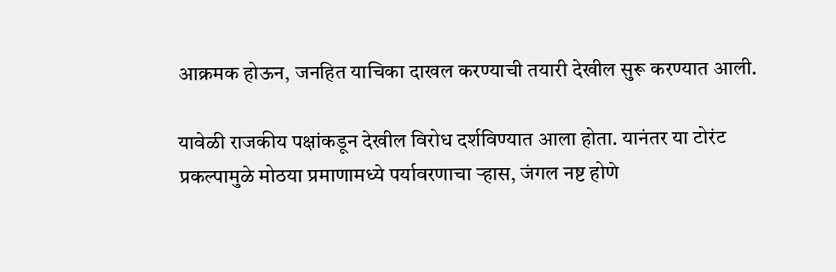आक्रमक होऊन, जनहित याचिका दाखल करण्याची तयारी देखील सुरू करण्यात आली.

यावेळी राजकीय पक्षांकडून देखील विरोध दर्शविण्यात आला होता. यानंतर या टोरंट प्रकल्पामुळे मोठया प्रमाणामध्ये पर्यावरणाचा ऱ्हास, जंगल नष्ट होणे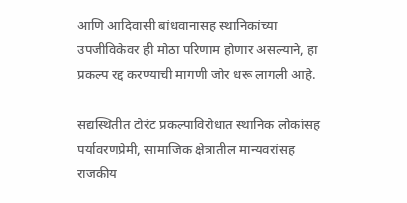आणि आदिवासी बांधवानासह स्थानिकांच्या उपजीविकेवर ही मोठा परिणाम होणार असल्याने, हा प्रकल्प रद्द करण्याची मागणी जोर धरू लागली आहे.

सद्यस्थितीत टोरंट प्रकल्पाविरोधात स्थानिक लोकांसह पर्यावरणप्रेमी, सामाजिक क्षेत्रातील मान्यवरांसह राजकीय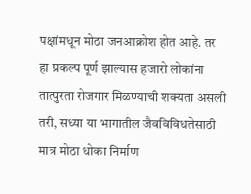पक्षांमधून मोठा जनआक्रोश होत आहे. तर हा प्रकल्प पूर्ण झाल्यास हजारो लोकांना तात्पुरता रोजगार मिळण्याची शक्यता असली तरी, सध्या या भागातील जैवविविधतेसाठी मात्र मोठा धोका निर्माण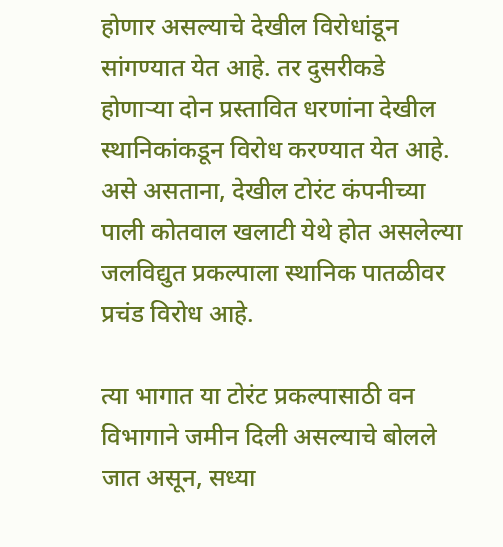होणार असल्याचे देखील विरोधांडून सांगण्यात येत आहे. तर दुसरीकडे होणाऱ्या दोन प्रस्तावित धरणांना देखील स्थानिकांकडून विरोध करण्यात येत आहे. असे असताना, देखील टोरंट कंपनीच्या पाली कोतवाल खलाटी येथे होत असलेल्या जलविद्युत प्रकल्पाला स्थानिक पातळीवर प्रचंड विरोध आहे.

त्या भागात या टोरंट प्रकल्पासाठी वन विभागाने जमीन दिली असल्याचे बोलले जात असून, सध्या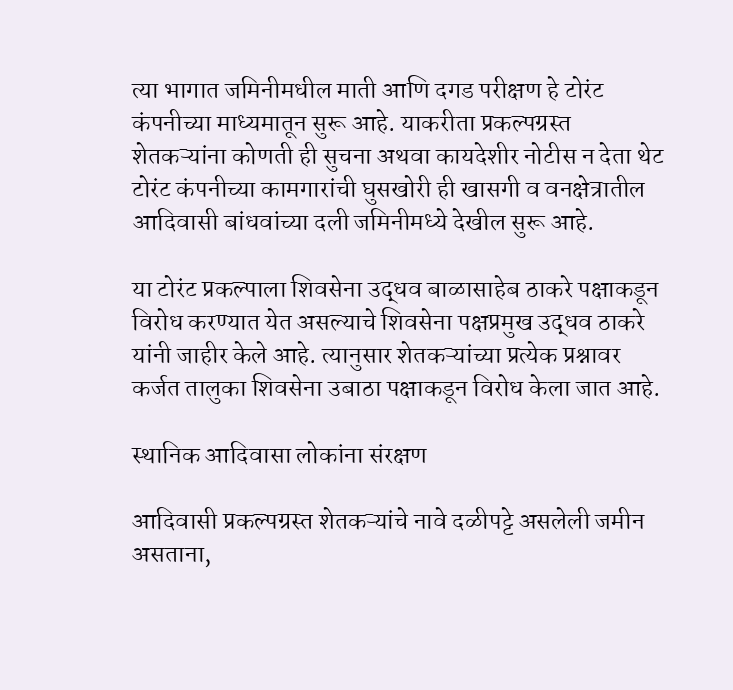त्या भागात जमिनीमधील माती आणि दगड परीक्षण हे टोरंट कंपनीच्या माध्यमातून सुरू आहे. याकरीता प्रकल्पग्रस्त शेतकऱ्यांना कोणती ही सुचना अथवा कायदेशीर नोटीस न देता थेट टोरंट कंपनीच्या कामगारांची घुसखोरी ही खासगी व वनक्षेत्रातील आदिवासी बांधवांच्या दली जमिनीमध्ये देखील सुरू आहे.

या टोरंट प्रकल्पाला शिवसेना उद्धव बाळासाहेब ठाकरे पक्षाकडून विरोध करण्यात येत असल्याचे शिवसेना पक्षप्रमुख उद्धव ठाकरे यांनी जाहीर केले आहे. त्यानुसार शेतकऱ्यांच्या प्रत्येक प्रश्नावर कर्जत तालुका शिवसेना उबाठा पक्षाकडून विरोध केला जात आहे.

स्थानिक आदिवासा लोकांना संरक्षण

आदिवासी प्रकल्पग्रस्त शेतकऱ्यांचे नावे दळीपट्टे असलेली जमीन असताना,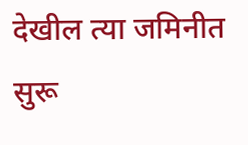देखील त्या जमिनीत सुरू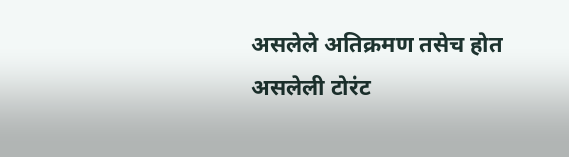असलेले अतिक्रमण तसेच होत असलेली टोरंट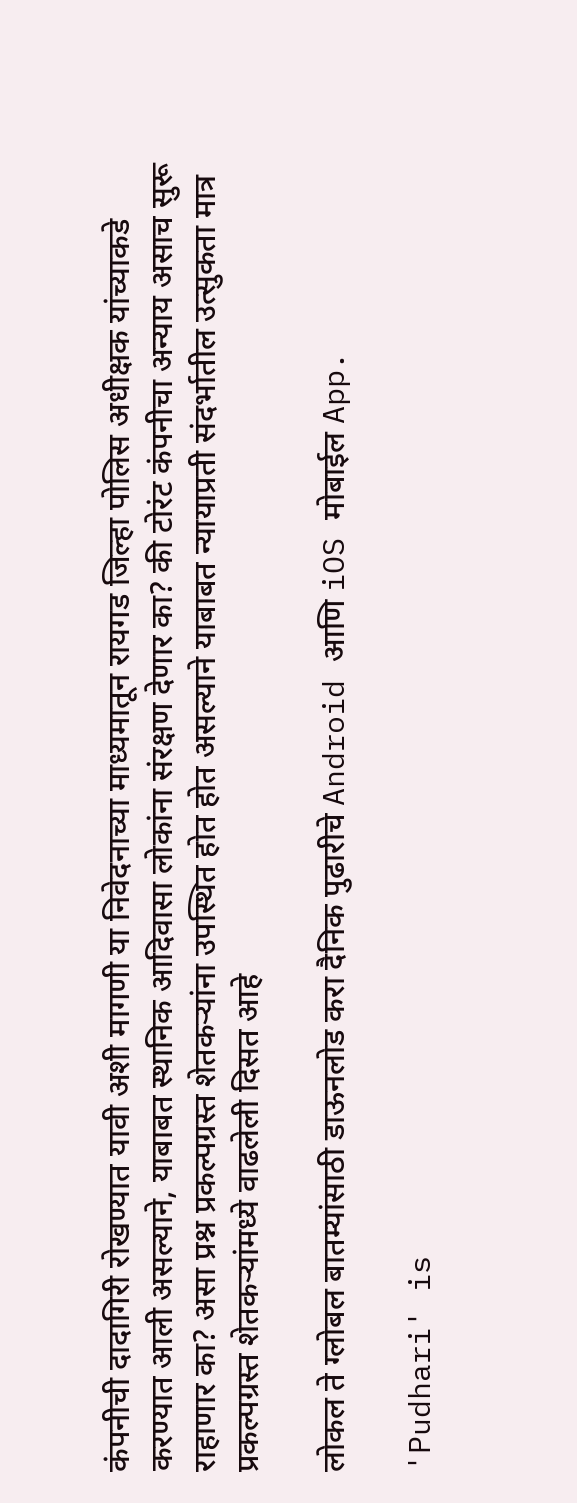कंपनीची दादागिरी रोखण्यात यावी अशी मागणी या निवेदनाच्या माध्यमातून रायगड जिल्हा पोलिस अधीक्षक यांच्याकडे करण्यात आली असल्याने, याबाबत स्थानिक आदिवासा लोकांना संरक्षण देणार का? की टोरंट कंपनीचा अन्याय असाच सुरू राहाणार का? असा प्रश्न प्रकल्पग्रस्त शेतकऱ्यांना उपस्थित होत होत असल्याने याबाबत न्यायाप्रती संदर्भातील उत्सुकता मात्र प्रकल्पग्रस्त शेतकऱ्यांमध्ये वाढलेली दिसत आहे

लोकल ते ग्लोबल बातम्यांसाठी डाऊनलोड करा दैनिक पुढारीचे Android आणि iOS मोबाईल App.

'Pudhari' is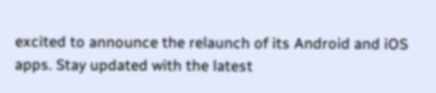excited to announce the relaunch of its Android and iOS apps. Stay updated with the latest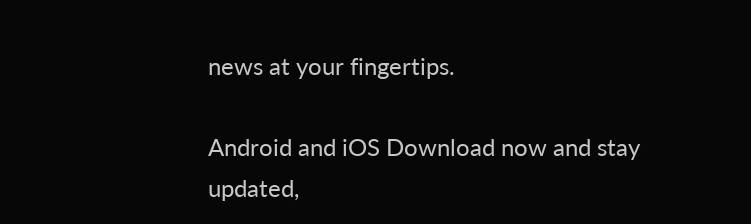news at your fingertips.

Android and iOS Download now and stay updated,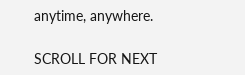anytime, anywhere.

SCROLL FOR NEXT